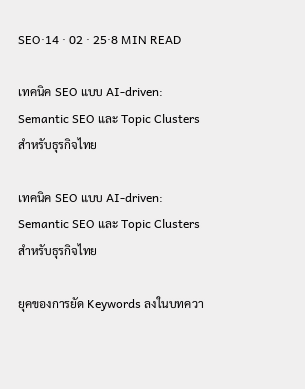SEO·14 · 02 · 25·8 MIN READ

เทคนิค SEO แบบ AI-driven: Semantic SEO และ Topic Clusters สำหรับธุรกิจไทย

เทคนิค SEO แบบ AI-driven: Semantic SEO และ Topic Clusters สำหรับธุรกิจไทย

ยุคของการยัด Keywords ลงในบทควา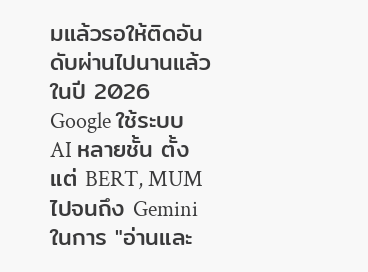มแล้วรอให้ติดอันดับผ่านไปนานแล้ว ในปี 2026 Google ใช้ระบบ AI หลายชั้น ตั้งแต่ BERT, MUM ไปจนถึง Gemini ในการ "อ่านและ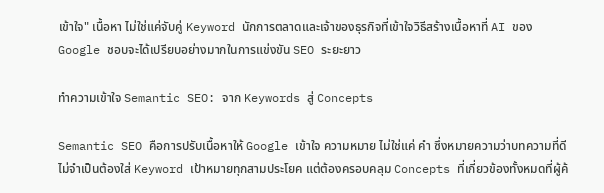เข้าใจ" เนื้อหา ไม่ใช่แค่จับคู่ Keyword นักการตลาดและเจ้าของธุรกิจที่เข้าใจวิธีสร้างเนื้อหาที่ AI ของ Google ชอบจะได้เปรียบอย่างมากในการแข่งขัน SEO ระยะยาว

ทำความเข้าใจ Semantic SEO: จาก Keywords สู่ Concepts

Semantic SEO คือการปรับเนื้อหาให้ Google เข้าใจ ความหมาย ไม่ใช่แค่ คำ ซึ่งหมายความว่าบทความที่ดีไม่จำเป็นต้องใส่ Keyword เป้าหมายทุกสามประโยค แต่ต้องครอบคลุม Concepts ที่เกี่ยวข้องทั้งหมดที่ผู้ค้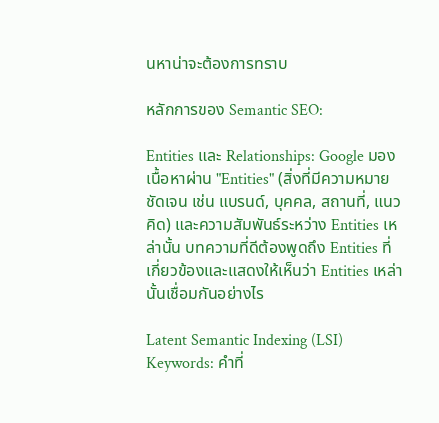นหาน่าจะต้องการทราบ

หลักการของ Semantic SEO:

Entities และ Relationships: Google มองเนื้อหาผ่าน "Entities" (สิ่งที่มีความหมายชัดเจน เช่น แบรนด์, บุคคล, สถานที่, แนวคิด) และความสัมพันธ์ระหว่าง Entities เหล่านั้น บทความที่ดีต้องพูดถึง Entities ที่เกี่ยวข้องและแสดงให้เห็นว่า Entities เหล่านั้นเชื่อมกันอย่างไร

Latent Semantic Indexing (LSI) Keywords: คำที่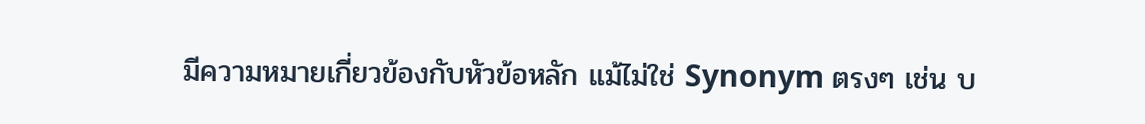มีความหมายเกี่ยวข้องกับหัวข้อหลัก แม้ไม่ใช่ Synonym ตรงๆ เช่น บ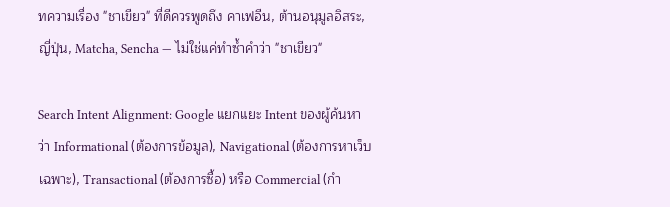ทความเรื่อง "ชาเขียว" ที่ดีควรพูดถึง คาเฟอีน, ต้านอนุมูลอิสระ, ญี่ปุ่น, Matcha, Sencha — ไม่ใช่แค่ทำซ้ำคำว่า "ชาเขียว"

Search Intent Alignment: Google แยกแยะ Intent ของผู้ค้นหาว่า Informational (ต้องการข้อมูล), Navigational (ต้องการหาเว็บเฉพาะ), Transactional (ต้องการซื้อ) หรือ Commercial (กำ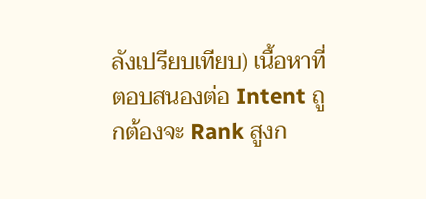ลังเปรียบเทียบ) เนื้อหาที่ตอบสนองต่อ Intent ถูกต้องจะ Rank สูงก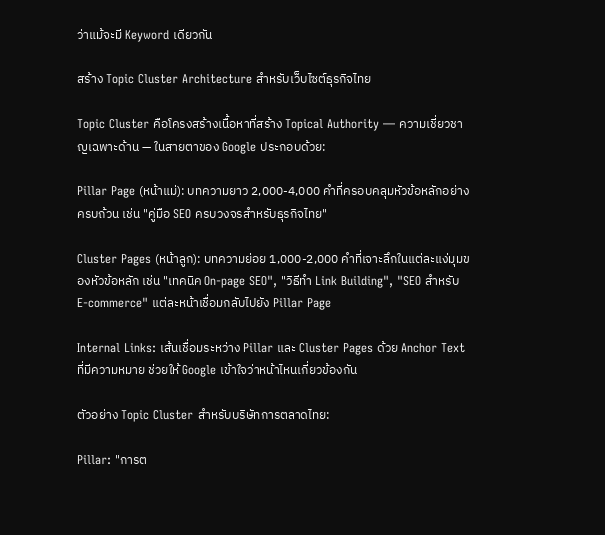ว่าแม้จะมี Keyword เดียวกัน

สร้าง Topic Cluster Architecture สำหรับเว็บไซต์ธุรกิจไทย

Topic Cluster คือโครงสร้างเนื้อหาที่สร้าง Topical Authority — ความเชี่ยวชาญเฉพาะด้าน — ในสายตาของ Google ประกอบด้วย:

Pillar Page (หน้าแม่): บทความยาว 2,000-4,000 คำที่ครอบคลุมหัวข้อหลักอย่างครบถ้วน เช่น "คู่มือ SEO ครบวงจรสำหรับธุรกิจไทย"

Cluster Pages (หน้าลูก): บทความย่อย 1,000-2,000 คำที่เจาะลึกในแต่ละแง่มุมของหัวข้อหลัก เช่น "เทคนิค On-page SEO", "วิธีทำ Link Building", "SEO สำหรับ E-commerce" แต่ละหน้าเชื่อมกลับไปยัง Pillar Page

Internal Links: เส้นเชื่อมระหว่าง Pillar และ Cluster Pages ด้วย Anchor Text ที่มีความหมาย ช่วยให้ Google เข้าใจว่าหน้าไหนเกี่ยวข้องกัน

ตัวอย่าง Topic Cluster สำหรับบริษัทการตลาดไทย:

Pillar: "การต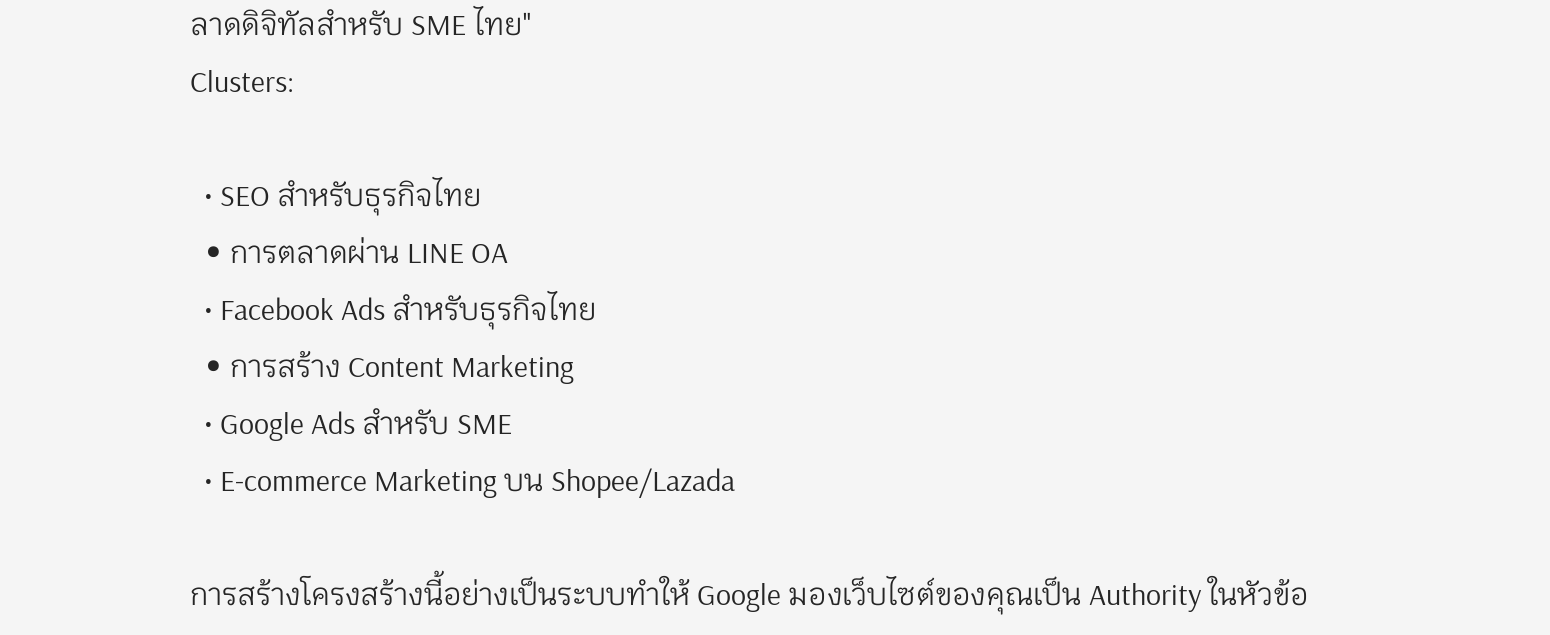ลาดดิจิทัลสำหรับ SME ไทย"
Clusters:

  • SEO สำหรับธุรกิจไทย
  • การตลาดผ่าน LINE OA
  • Facebook Ads สำหรับธุรกิจไทย
  • การสร้าง Content Marketing
  • Google Ads สำหรับ SME
  • E-commerce Marketing บน Shopee/Lazada

การสร้างโครงสร้างนี้อย่างเป็นระบบทำให้ Google มองเว็บไซต์ของคุณเป็น Authority ในหัวข้อ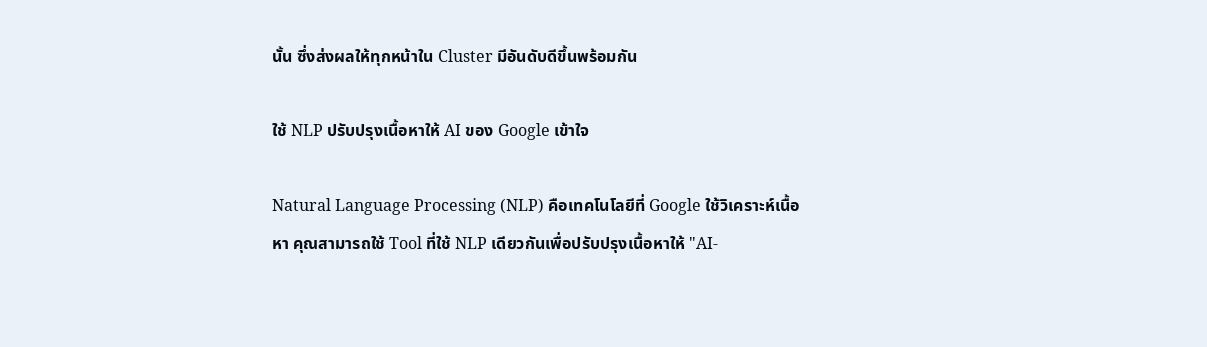นั้น ซึ่งส่งผลให้ทุกหน้าใน Cluster มีอันดับดีขึ้นพร้อมกัน

ใช้ NLP ปรับปรุงเนื้อหาให้ AI ของ Google เข้าใจ

Natural Language Processing (NLP) คือเทคโนโลยีที่ Google ใช้วิเคราะห์เนื้อหา คุณสามารถใช้ Tool ที่ใช้ NLP เดียวกันเพื่อปรับปรุงเนื้อหาให้ "AI-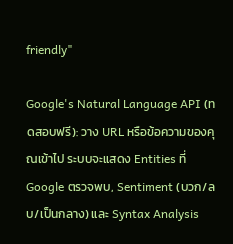friendly"

Google's Natural Language API (ทดสอบฟรี): วาง URL หรือข้อความของคุณเข้าไป ระบบจะแสดง Entities ที่ Google ตรวจพบ, Sentiment (บวก/ลบ/เป็นกลาง) และ Syntax Analysis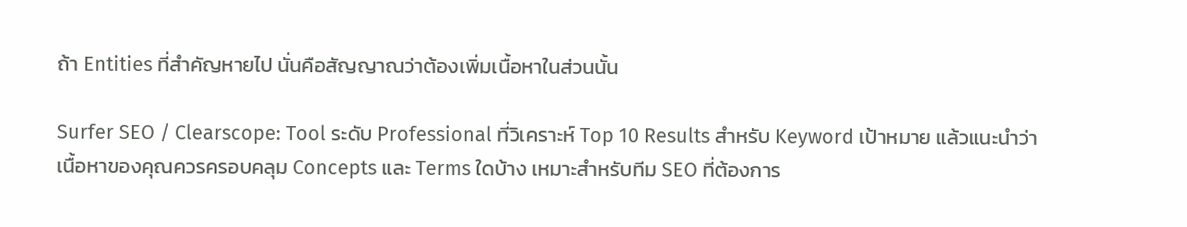ถ้า Entities ที่สำคัญหายไป นั่นคือสัญญาณว่าต้องเพิ่มเนื้อหาในส่วนนั้น

Surfer SEO / Clearscope: Tool ระดับ Professional ที่วิเคราะห์ Top 10 Results สำหรับ Keyword เป้าหมาย แล้วแนะนำว่าเนื้อหาของคุณควรครอบคลุม Concepts และ Terms ใดบ้าง เหมาะสำหรับทีม SEO ที่ต้องการ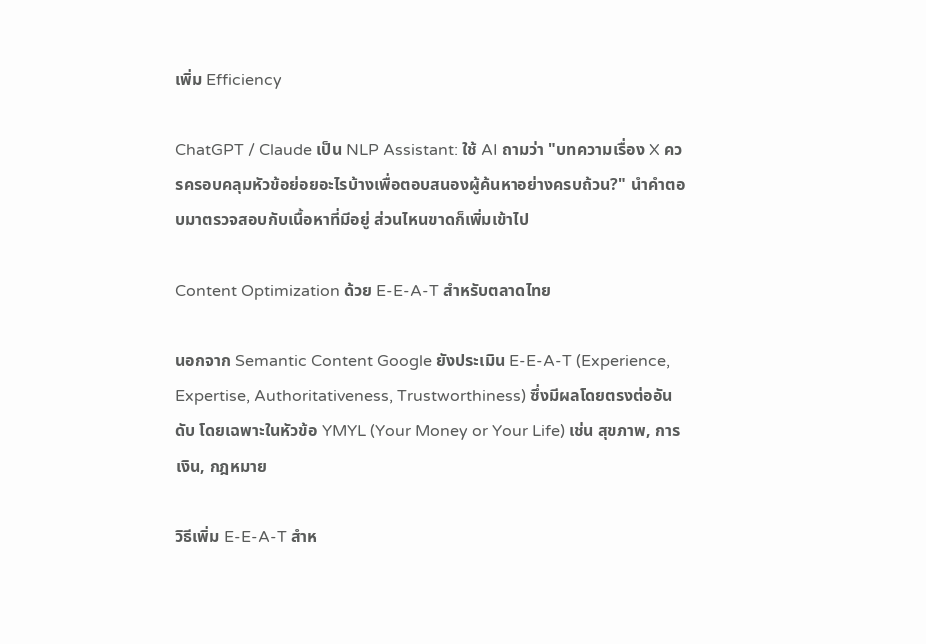เพิ่ม Efficiency

ChatGPT / Claude เป็น NLP Assistant: ใช้ AI ถามว่า "บทความเรื่อง X ควรครอบคลุมหัวข้อย่อยอะไรบ้างเพื่อตอบสนองผู้ค้นหาอย่างครบถ้วน?" นำคำตอบมาตรวจสอบกับเนื้อหาที่มีอยู่ ส่วนไหนขาดก็เพิ่มเข้าไป

Content Optimization ด้วย E-E-A-T สำหรับตลาดไทย

นอกจาก Semantic Content Google ยังประเมิน E-E-A-T (Experience, Expertise, Authoritativeness, Trustworthiness) ซึ่งมีผลโดยตรงต่ออันดับ โดยเฉพาะในหัวข้อ YMYL (Your Money or Your Life) เช่น สุขภาพ, การเงิน, กฎหมาย

วิธีเพิ่ม E-E-A-T สำห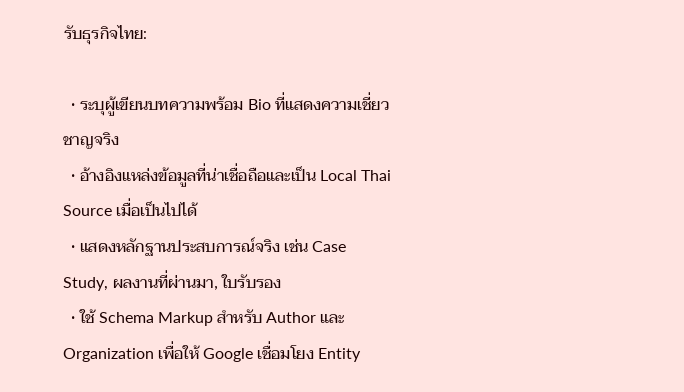รับธุรกิจไทย:

  • ระบุผู้เขียนบทความพร้อม Bio ที่แสดงความเชี่ยวชาญจริง
  • อ้างอิงแหล่งข้อมูลที่น่าเชื่อถือและเป็น Local Thai Source เมื่อเป็นไปได้
  • แสดงหลักฐานประสบการณ์จริง เช่น Case Study, ผลงานที่ผ่านมา, ใบรับรอง
  • ใช้ Schema Markup สำหรับ Author และ Organization เพื่อให้ Google เชื่อมโยง Entity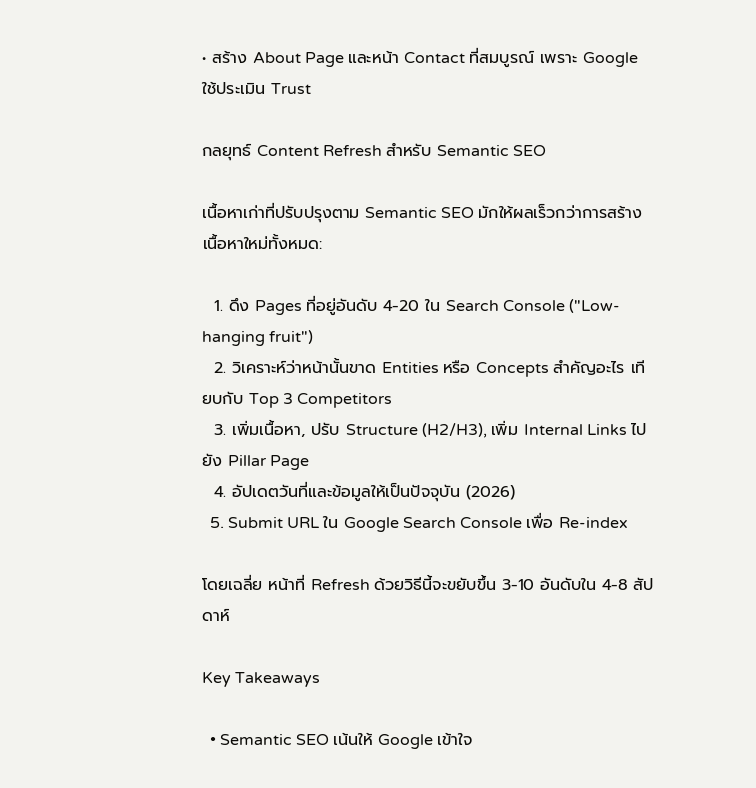• สร้าง About Page และหน้า Contact ที่สมบูรณ์ เพราะ Google ใช้ประเมิน Trust

กลยุทธ์ Content Refresh สำหรับ Semantic SEO

เนื้อหาเก่าที่ปรับปรุงตาม Semantic SEO มักให้ผลเร็วกว่าการสร้างเนื้อหาใหม่ทั้งหมด:

  1. ดึง Pages ที่อยู่อันดับ 4-20 ใน Search Console ("Low-hanging fruit")
  2. วิเคราะห์ว่าหน้านั้นขาด Entities หรือ Concepts สำคัญอะไร เทียบกับ Top 3 Competitors
  3. เพิ่มเนื้อหา, ปรับ Structure (H2/H3), เพิ่ม Internal Links ไปยัง Pillar Page
  4. อัปเดตวันที่และข้อมูลให้เป็นปัจจุบัน (2026)
  5. Submit URL ใน Google Search Console เพื่อ Re-index

โดยเฉลี่ย หน้าที่ Refresh ด้วยวิธีนี้จะขยับขึ้น 3-10 อันดับใน 4-8 สัปดาห์

Key Takeaways

  • Semantic SEO เน้นให้ Google เข้าใจ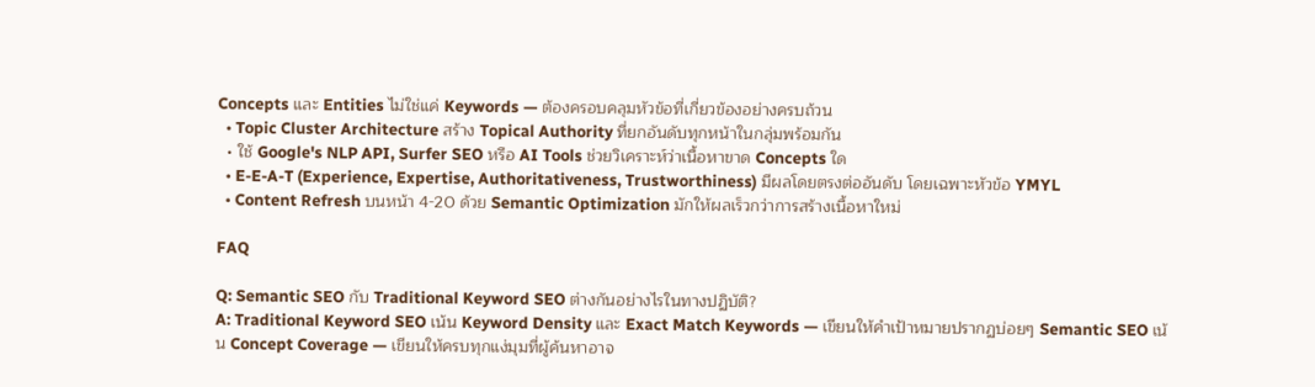Concepts และ Entities ไม่ใช่แค่ Keywords — ต้องครอบคลุมหัวข้อที่เกี่ยวข้องอย่างครบถ้วน
  • Topic Cluster Architecture สร้าง Topical Authority ที่ยกอันดับทุกหน้าในกลุ่มพร้อมกัน
  • ใช้ Google's NLP API, Surfer SEO หรือ AI Tools ช่วยวิเคราะห์ว่าเนื้อหาขาด Concepts ใด
  • E-E-A-T (Experience, Expertise, Authoritativeness, Trustworthiness) มีผลโดยตรงต่ออันดับ โดยเฉพาะหัวข้อ YMYL
  • Content Refresh บนหน้า 4-20 ด้วย Semantic Optimization มักให้ผลเร็วกว่าการสร้างเนื้อหาใหม่

FAQ

Q: Semantic SEO กับ Traditional Keyword SEO ต่างกันอย่างไรในทางปฏิบัติ?
A: Traditional Keyword SEO เน้น Keyword Density และ Exact Match Keywords — เขียนให้คำเป้าหมายปรากฏบ่อยๆ Semantic SEO เน้น Concept Coverage — เขียนให้ครบทุกแง่มุมที่ผู้ค้นหาอาจ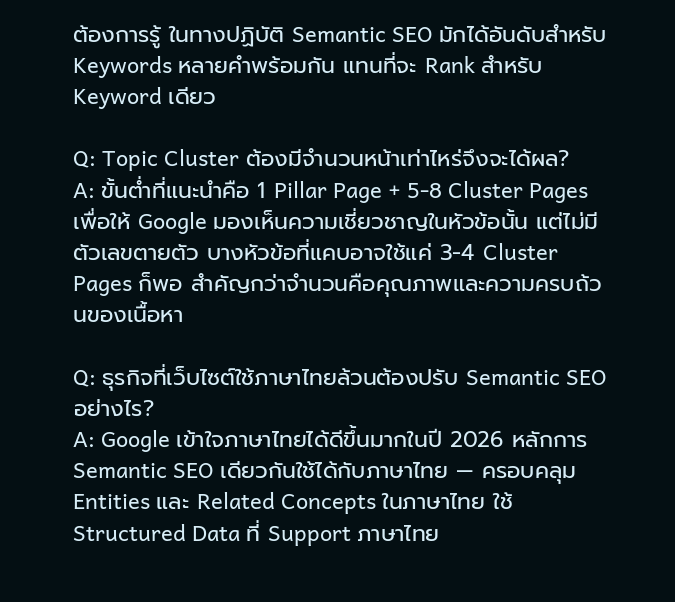ต้องการรู้ ในทางปฏิบัติ Semantic SEO มักได้อันดับสำหรับ Keywords หลายคำพร้อมกัน แทนที่จะ Rank สำหรับ Keyword เดียว

Q: Topic Cluster ต้องมีจำนวนหน้าเท่าไหร่จึงจะได้ผล?
A: ขั้นต่ำที่แนะนำคือ 1 Pillar Page + 5-8 Cluster Pages เพื่อให้ Google มองเห็นความเชี่ยวชาญในหัวข้อนั้น แต่ไม่มีตัวเลขตายตัว บางหัวข้อที่แคบอาจใช้แค่ 3-4 Cluster Pages ก็พอ สำคัญกว่าจำนวนคือคุณภาพและความครบถ้วนของเนื้อหา

Q: ธุรกิจที่เว็บไซต์ใช้ภาษาไทยล้วนต้องปรับ Semantic SEO อย่างไร?
A: Google เข้าใจภาษาไทยได้ดีขึ้นมากในปี 2026 หลักการ Semantic SEO เดียวกันใช้ได้กับภาษาไทย — ครอบคลุม Entities และ Related Concepts ในภาษาไทย ใช้ Structured Data ที่ Support ภาษาไทย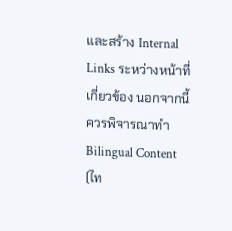และสร้าง Internal Links ระหว่างหน้าที่เกี่ยวข้อง นอกจากนี้ ควรพิจารณาทำ Bilingual Content (ไท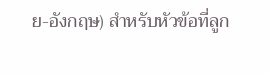ย-อังกฤษ) สำหรับหัวข้อที่ลูก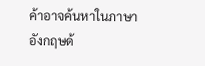ค้าอาจค้นหาในภาษาอังกฤษด้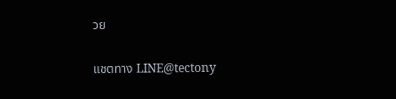วย

แชตทาง LINE@tectony